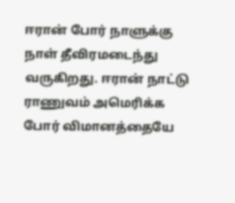ஈரான் போர் நாளுக்கு நாள் தீவிரமடைந்து வருகிறது. ஈரான் நாட்டு ராணுவம் அமெரிக்க போர் விமானத்தையே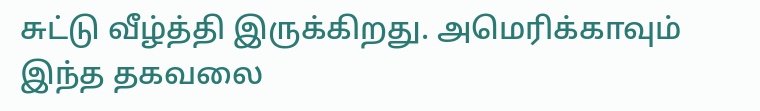சுட்டு வீழ்த்தி இருக்கிறது. அமெரிக்காவும் இந்த தகவலை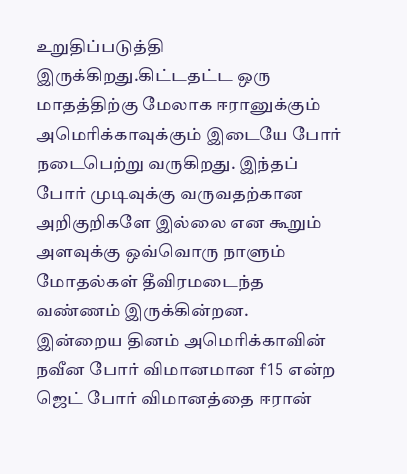உறுதிப்படுத்தி இருக்கிறது.கிட்டதட்ட ஒரு மாதத்திற்கு மேலாக ஈரானுக்கும் அமெரிக்காவுக்கும் இடையே போர் நடைபெற்று வருகிறது. இந்தப் போர் முடிவுக்கு வருவதற்கான அறிகுறிகளே இல்லை என கூறும் அளவுக்கு ஒவ்வொரு நாளும் மோதல்கள் தீவிரமடைந்த வண்ணம் இருக்கின்றன.
இன்றைய தினம் அமெரிக்காவின் நவீன போர் விமானமான f15 என்ற ஜெட் போர் விமானத்தை ஈரான்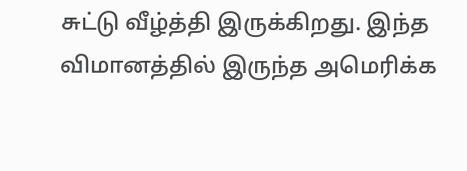சுட்டு வீழ்த்தி இருக்கிறது. இந்த விமானத்தில் இருந்த அமெரிக்க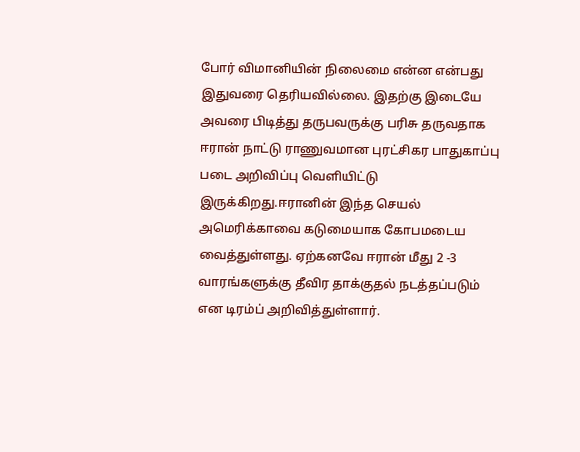போர் விமானியின் நிலைமை என்ன என்பது இதுவரை தெரியவில்லை. இதற்கு இடையே அவரை பிடித்து தருபவருக்கு பரிசு தருவதாக ஈரான் நாட்டு ராணுவமான புரட்சிகர பாதுகாப்பு படை அறிவிப்பு வெளியிட்டு இருக்கிறது.ஈரானின் இந்த செயல் அமெரிக்காவை கடுமையாக கோபமடைய வைத்துள்ளது. ஏற்கனவே ஈரான் மீது 2 -3 வாரங்களுக்கு தீவிர தாக்குதல் நடத்தப்படும் என டிரம்ப் அறிவித்துள்ளார்.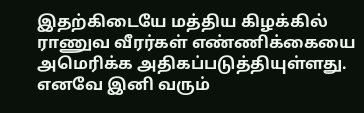இதற்கிடையே மத்திய கிழக்கில் ராணுவ வீரர்கள் எண்ணிக்கையை அமெரிக்க அதிகப்படுத்தியுள்ளது. எனவே இனி வரும்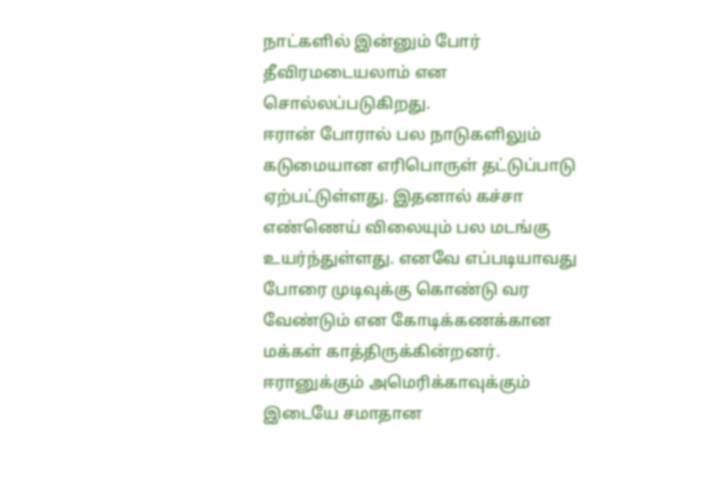நாட்களில் இன்னும் போர் தீவிரமடையலாம் என சொல்லப்படுகிறது.
ஈரான் போரால் பல நாடுகளிலும் கடுமையான எரிபொருள் தட்டுப்பாடு ஏற்பட்டுள்ளது. இதனால் கச்சா எண்ணெய் விலையும் பல மடங்கு உயர்ந்துள்ளது. எனவே எப்படியாவது போரை முடிவுக்கு கொண்டு வர வேண்டும் என கோடிக்கணக்கான மக்கள் காத்திருக்கின்றனர். ஈரானுக்கும் அமெரிக்காவுக்கும் இடையே சமாதான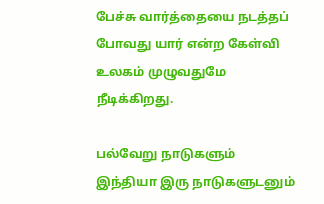பேச்சு வார்த்தையை நடத்தப் போவது யார் என்ற கேள்வி உலகம் முழுவதுமே நீடிக்கிறது.

பல்வேறு நாடுகளும் இந்தியா இரு நாடுகளுடனும்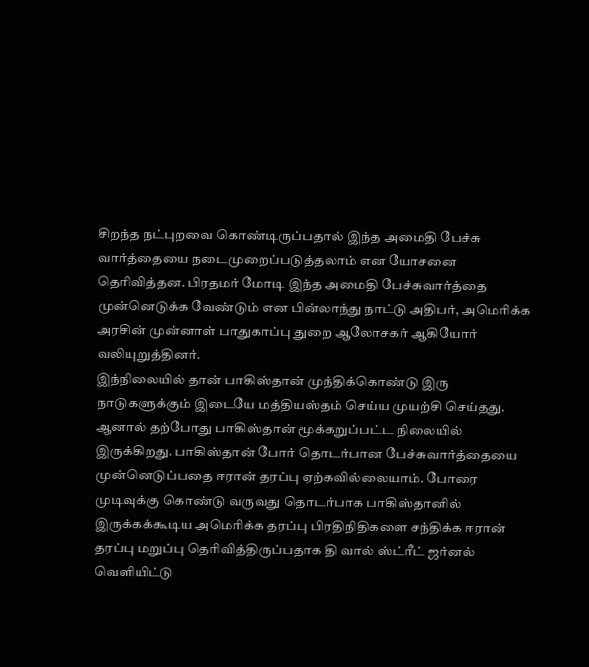சிறந்த நட்புறவை கொண்டிருப்பதால் இந்த அமைதி பேச்சு வார்த்தையை நடைமுறைப்படுத்தலாம் என யோசனை தெரிவித்தன. பிரதமர் மோடி இந்த அமைதி பேச்சுவார்த்தை முன்னெடுக்க வேண்டும் என பின்லாந்து நாட்டு அதிபர், அமெரிக்க அரசின் முன்னாள் பாதுகாப்பு துறை ஆலோசகர் ஆகியோர் வலியுறுத்தினர்.
இந்நிலையில் தான் பாகிஸ்தான் முந்திக்கொண்டு இரு நாடுகளுக்கும் இடையே மத்தியஸ்தம் செய்ய முயற்சி செய்தது. ஆனால் தற்போது பாகிஸ்தான் மூக்கறுப்பட்ட நிலையில் இருக்கிறது. பாகிஸ்தான் போர் தொடர்பான பேச்சுவார்த்தையை முன்னெடுப்பதை ஈரான் தரப்பு ஏற்கவில்லையாம். போரை முடிவுக்கு கொண்டு வருவது தொடர்பாக பாகிஸ்தானில் இருக்கக்கூடிய அமெரிக்க தரப்பு பிரதிநிதிகளை சந்திக்க ஈரான் தரப்பு மறுப்பு தெரிவித்திருப்பதாக தி வால் ஸ்ட்ரீட் ஜர்னல் வெளியிட்டு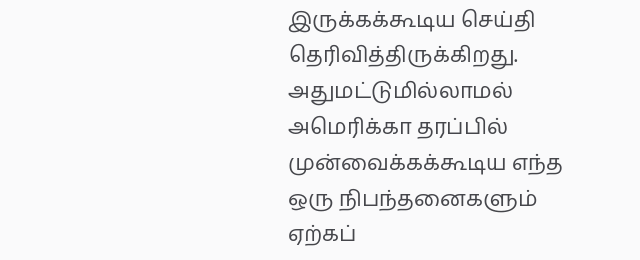இருக்கக்கூடிய செய்தி தெரிவித்திருக்கிறது.
அதுமட்டுமில்லாமல் அமெரிக்கா தரப்பில் முன்வைக்கக்கூடிய எந்த ஒரு நிபந்தனைகளும் ஏற்கப்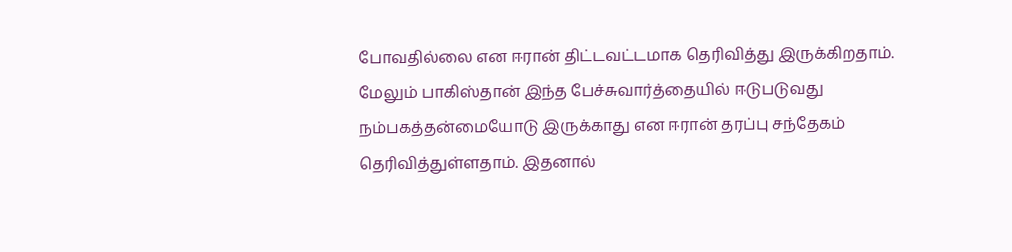போவதில்லை என ஈரான் திட்டவட்டமாக தெரிவித்து இருக்கிறதாம். மேலும் பாகிஸ்தான் இந்த பேச்சுவார்த்தையில் ஈடுபடுவது நம்பகத்தன்மையோடு இருக்காது என ஈரான் தரப்பு சந்தேகம் தெரிவித்துள்ளதாம். இதனால்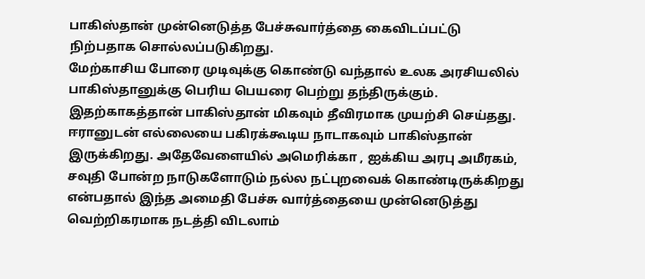பாகிஸ்தான் முன்னெடுத்த பேச்சுவார்த்தை கைவிடப்பட்டு நிற்பதாக சொல்லப்படுகிறது.
மேற்காசிய போரை முடிவுக்கு கொண்டு வந்தால் உலக அரசியலில் பாகிஸ்தானுக்கு பெரிய பெயரை பெற்று தந்திருக்கும். இதற்காகத்தான் பாகிஸ்தான் மிகவும் தீவிரமாக முயற்சி செய்தது. ஈரானுடன் எல்லையை பகிரக்கூடிய நாடாகவும் பாகிஸ்தான் இருக்கிறது. அதேவேளையில் அமெரிக்கா , ஐக்கிய அரபு அமீரகம், சவுதி போன்ற நாடுகளோடும் நல்ல நட்புறவைக் கொண்டிருக்கிறது என்பதால் இந்த அமைதி பேச்சு வார்த்தையை முன்னெடுத்து வெற்றிகரமாக நடத்தி விடலாம்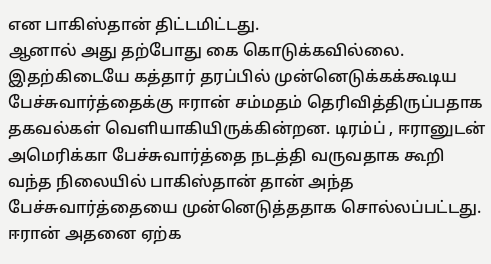என பாகிஸ்தான் திட்டமிட்டது.
ஆனால் அது தற்போது கை கொடுக்கவில்லை. இதற்கிடையே கத்தார் தரப்பில் முன்னெடுக்கக்கூடிய பேச்சுவார்த்தைக்கு ஈரான் சம்மதம் தெரிவித்திருப்பதாக தகவல்கள் வெளியாகியிருக்கின்றன. டிரம்ப் , ஈரானுடன் அமெரிக்கா பேச்சுவார்த்தை நடத்தி வருவதாக கூறி வந்த நிலையில் பாகிஸ்தான் தான் அந்த பேச்சுவார்த்தையை முன்னெடுத்ததாக சொல்லப்பட்டது. ஈரான் அதனை ஏற்க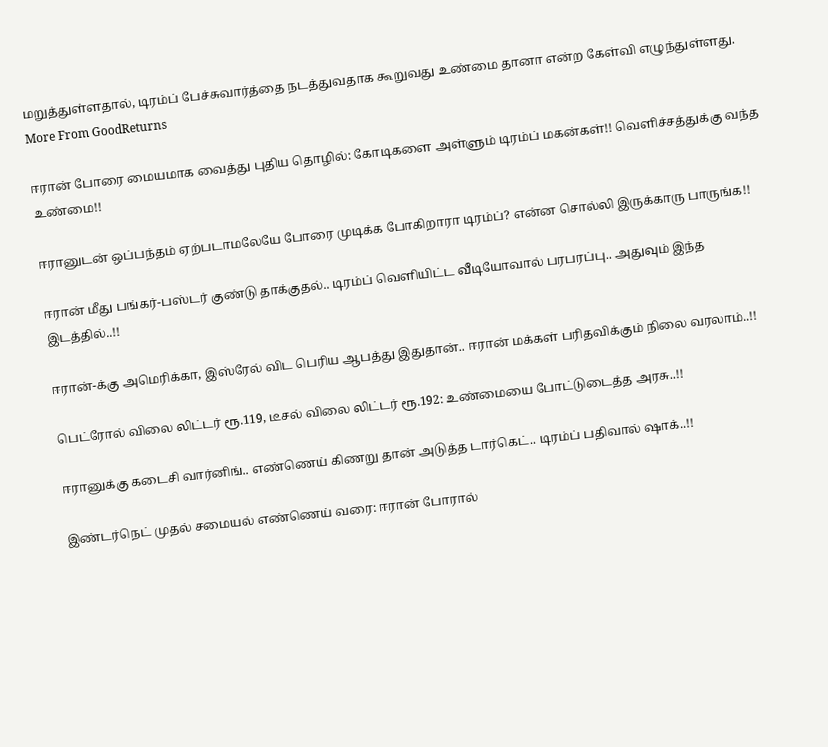மறுத்துள்ளதால், டிரம்ப் பேச்சுவார்த்தை நடத்துவதாக கூறுவது உண்மை தானா என்ற கேள்வி எழுந்துள்ளது.
More From GoodReturns

ஈரான் போரை மையமாக வைத்து புதிய தொழில்: கோடிகளை அள்ளும் டிரம்ப் மகன்கள்!! வெளிச்சத்துக்கு வந்த உண்மை!!

ஈரானுடன் ஒப்பந்தம் ஏற்படாமலேயே போரை முடிக்க போகிறாரா டிரம்ப்? என்ன சொல்லி இருக்காரு பாருங்க!!

ஈரான் மீது பங்கர்-பஸ்டர் குண்டு தாக்குதல்.. டிரம்ப் வெளியிட்ட வீடியோவால் பரபரப்பு.. அதுவும் இந்த இடத்தில்..!!

ஈரான்-க்கு அமெரிக்கா, இஸ்ரேல் விட பெரிய ஆபத்து இதுதான்.. ஈரான் மக்கள் பரிதவிக்கும் நிலை வரலாம்..!!

பெட்ரோல் விலை லிட்டர் ரூ.119, டீசல் விலை லிட்டர் ரூ.192: உண்மையை போட்டுடைத்த அரசு..!!

ஈரானுக்கு கடைசி வார்னிங்.. எண்ணெய் கிணறு தான் அடுத்த டார்கெட்.. டிரம்ப் பதிவால் ஷாக்..!!

இண்டர்நெட் முதல் சமையல் எண்ணெய் வரை: ஈரான் போரால்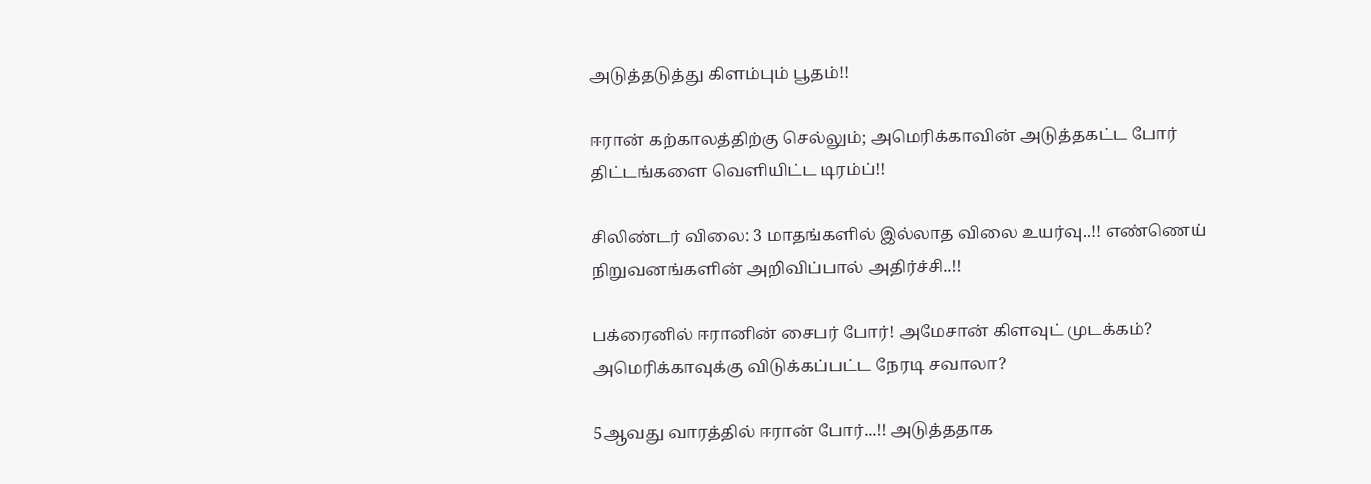அடுத்தடுத்து கிளம்பும் பூதம்!!

ஈரான் கற்காலத்திற்கு செல்லும்; அமெரிக்காவின் அடுத்தகட்ட போர் திட்டங்களை வெளியிட்ட டிரம்ப்!!

சிலிண்டர் விலை: 3 மாதங்களில் இல்லாத விலை உயர்வு..!! எண்ணெய் நிறுவனங்களின் அறிவிப்பால் அதிர்ச்சி..!!

பக்ரைனில் ஈரானின் சைபர் போர்! அமேசான் கிளவுட் முடக்கம்? அமெரிக்காவுக்கு விடுக்கப்பட்ட நேரடி சவாலா?

5ஆவது வாரத்தில் ஈரான் போர்...!! அடுத்ததாக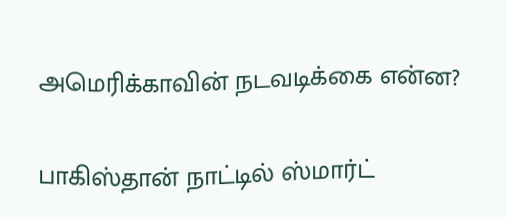அமெரிக்காவின் நடவடிக்கை என்ன?

பாகிஸ்தான் நாட்டில் ஸ்மார்ட்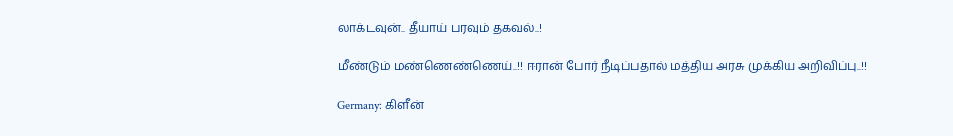லாக்டவுன்.. தீயாய் பரவும் தகவல்..!

மீண்டும் மண்ணெண்ணெய்..!! ஈரான் போர் நீடிப்பதால் மத்திய அரசு முக்கிய அறிவிப்பு..!!

Germany: கிளீன்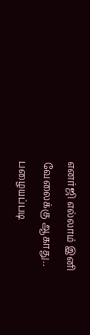எனர்ஜி எல்லாம் இனி வேலைக்கு ஆகாது.. பழையப்படி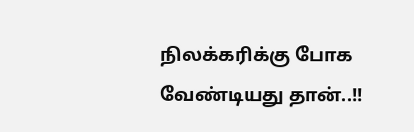நிலக்கரிக்கு போக வேண்டியது தான்..!!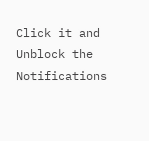Click it and Unblock the Notifications